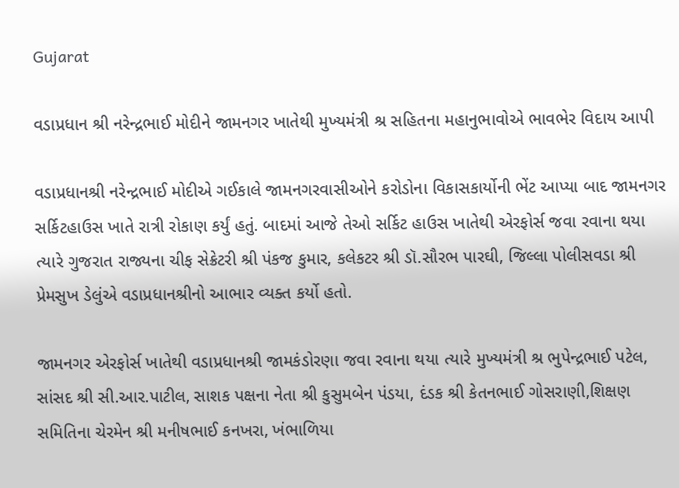Gujarat

વડાપ્રધાન શ્રી નરેન્દ્રભાઈ મોદીને જામનગર ખાતેથી મુખ્યમંત્રી શ્ર સહિતના મહાનુભાવોએ ભાવભેર વિદાય આપી

વડાપ્રધાનશ્રી નરેન્દ્રભાઈ મોદીએ ગઈકાલે જામનગરવાસીઓને કરોડોના વિકાસકાર્યોની ભેંટ આપ્યા બાદ જામનગર સર્કિટહાઉસ ખાતે રાત્રી રોકાણ કર્યું હતું. બાદમાં આજે તેઓ સર્કિટ હાઉસ ખાતેથી એરફોર્સ જવા રવાના થયા ત્યારે ગુજરાત રાજ્યના ચીફ સેક્રેટરી શ્રી પંકજ કુમાર, કલેકટર શ્રી ડૉ.સૌરભ પારઘી, જિલ્લા પોલીસવડા શ્રી પ્રેમસુખ ડેલુંએ વડાપ્રધાનશ્રીનો આભાર વ્યક્ત કર્યો હતો.

જામનગર એરફોર્સ ખાતેથી વડાપ્રધાનશ્રી જામકંડોરણા જવા રવાના થયા ત્યારે મુખ્યમંત્રી શ્ર ભુપેન્દ્રભાઈ પટેલ, સાંસદ શ્રી સી.આર.પાટીલ, સાશક પક્ષના નેતા શ્રી કુસુમબેન પંડયા, દંડક શ્રી કેતનભાઈ ગોસરાણી,શિક્ષણ સમિતિના ચેરમેન શ્રી મનીષભાઈ કનખરા, ખંભાળિયા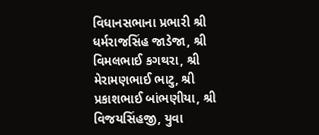વિધાનસભાના પ્રભારી શ્રી ધર્મરાજસિંહ જાડેજા, શ્રી વિમલભાઈ કગથરા, શ્રી મેરામણભાઈ ભાટુ, શ્રી પ્રકાશભાઈ બાંભણીયા, શ્રી વિજયસિંહજી, યુવા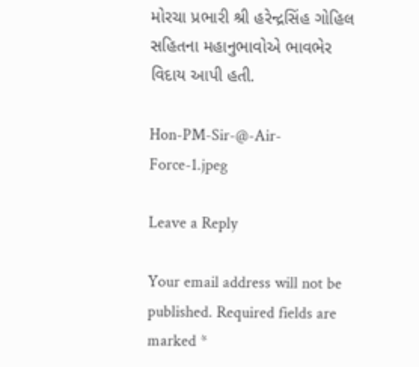મોરચા પ્રભારી શ્રી હરેન્દ્રસિંહ ગોહિલ સહિતના મહાનુભાવોએ ભાવભેર વિદાય આપી હતી.

Hon-PM-Sir-@-Air-Force-1.jpeg

Leave a Reply

Your email address will not be published. Required fields are marked *